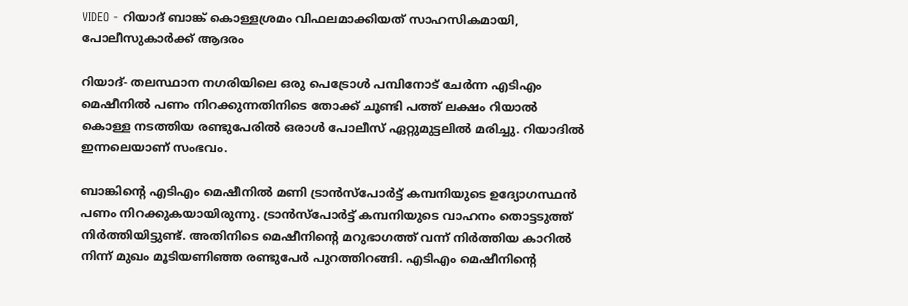VIDEO - റിയാദ് ബാങ്ക് കൊള്ളശ്രമം വിഫലമാക്കിയത് സാഹസികമായി, പോലീസുകാര്‍ക്ക് ആദരം

റിയാദ്- തലസ്ഥാന നഗരിയിലെ ഒരു പെട്രോള്‍ പമ്പിനോട് ചേര്‍ന്ന എടിഎം മെഷീനില്‍ പണം നിറക്കുന്നതിനിടെ തോക്ക് ചൂണ്ടി പത്ത് ലക്ഷം റിയാല്‍ കൊള്ള നടത്തിയ രണ്ടുപേരില്‍ ഒരാള്‍ പോലീസ് ഏറ്റുമുട്ടലില്‍ മരിച്ചു. റിയാദില്‍ ഇന്നലെയാണ് സംഭവം.

ബാങ്കിന്റെ എടിഎം മെഷീനില്‍ മണി ട്രാന്‍സ്‌പോര്‍ട്ട് കമ്പനിയുടെ ഉദ്യോഗസ്ഥന്‍ പണം നിറക്കുകയായിരുന്നു. ട്രാന്‍സ്‌പോര്‍ട്ട് കമ്പനിയുടെ വാഹനം തൊട്ടടുത്ത് നിര്‍ത്തിയിട്ടുണ്ട്. അതിനിടെ മെഷീനിന്റെ മറുഭാഗത്ത് വന്ന് നിര്‍ത്തിയ കാറില്‍ നിന്ന് മുഖം മൂടിയണിഞ്ഞ രണ്ടുപേര്‍ പുറത്തിറങ്ങി. എടിഎം മെഷീനിന്റെ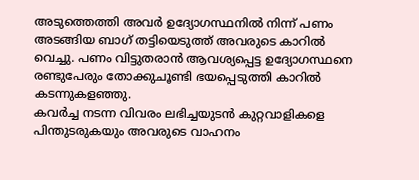അടുത്തെത്തി അവര്‍ ഉദ്യോഗസ്ഥനില്‍ നിന്ന് പണം അടങ്ങിയ ബാഗ് തട്ടിയെടുത്ത് അവരുടെ കാറില്‍ വെച്ചു. പണം വിട്ടുതരാന്‍ ആവശ്യപ്പെട്ട ഉദ്യോഗസ്ഥനെ രണ്ടുപേരും തോക്കുചൂണ്ടി ഭയപ്പെടുത്തി കാറില്‍ കടന്നുകളഞ്ഞു.
കവര്‍ച്ച നടന്ന വിവരം ലഭിച്ചയുടന്‍ കുറ്റവാളികളെ പിന്തുടരുകയും അവരുടെ വാഹനം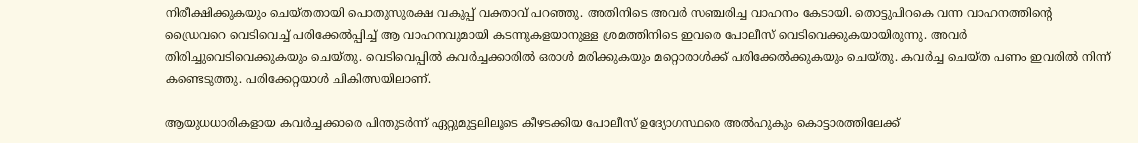നിരീക്ഷിക്കുകയും ചെയ്തതായി പൊതുസുരക്ഷ വകുപ്പ് വക്താവ് പറഞ്ഞു. അതിനിടെ അവര്‍ സഞ്ചരിച്ച വാഹനം കേടായി. തൊട്ടുപിറകെ വന്ന വാഹനത്തിന്റെ ഡ്രൈവറെ വെടിവെച്ച് പരിക്കേല്‍പ്പിച്ച് ആ വാഹനവുമായി കടന്നുകളയാനുള്ള ശ്രമത്തിനിടെ ഇവരെ പോലീസ് വെടിവെക്കുകയായിരുന്നു. അവര്‍ തിരിച്ചുവെടിവെക്കുകയും ചെയ്തു. വെടിവെപ്പില്‍ കവര്‍ച്ചക്കാരില്‍ ഒരാള്‍ മരിക്കുകയും മറ്റൊരാള്‍ക്ക് പരിക്കേല്‍ക്കുകയും ചെയ്തു. കവര്‍ച്ച ചെയ്ത പണം ഇവരില്‍ നിന്ന് കണ്ടെടുത്തു. പരിക്കേറ്റയാള്‍ ചികിത്സയിലാണ്.

ആയുധധാരികളായ കവര്‍ച്ചക്കാരെ പിന്തുടര്‍ന്ന് ഏറ്റുമുട്ടലിലൂടെ കീഴടക്കിയ പോലീസ് ഉദ്യോഗസ്ഥരെ അല്‍ഹുകും കൊട്ടാരത്തിലേക്ക്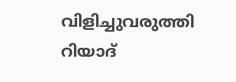വിളിച്ചുവരുത്തി റിയാദ്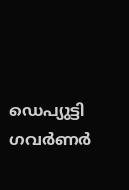ഡെപ്യുട്ടി ഗവര്‍ണര്‍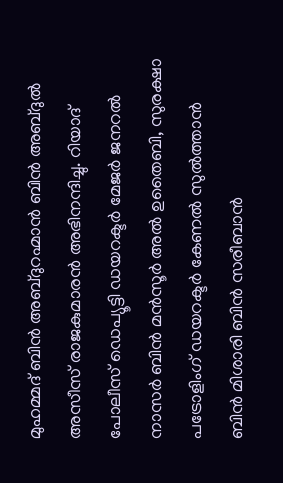മുഹമ്മദ് ബിന്‍ അബ്ദുറഹ്മാന്‍ ബിന്‍ അബ്ദുല്‍ അസീസ് രാജകുമാരന്‍ അഭിനന്ദിച്ചു. റിയാദ് പോലീസ് ഡെപ്യൂട്ടി ഡയറക്ടര്‍ മേജര്‍ ജനറല്‍ നാസര്‍ ബിന്‍ മന്‍സൂര്‍ അല്‍ ഉതൈബി, സുരക്ഷാ പട്രോളിംഗ് ഡയറക്ടര്‍ കേണല്‍ സുല്‍ത്താന്‍ ബിന്‍ മിശാരി ബിന്‍ സരീബാന്‍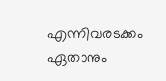എന്നിവരടക്കം ഏതാനും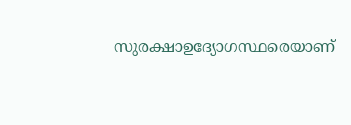സുരക്ഷാഉദ്യോഗസ്ഥരെയാണ്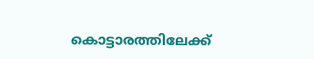കൊട്ടാരത്തിലേക്ക്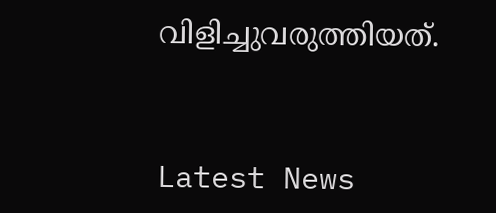വിളിച്ചുവരുത്തിയത്.



Latest News